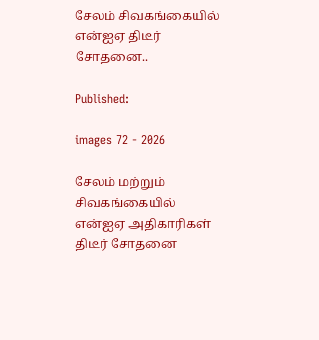சேலம் சிவகங்கையில் என்ஐஏ திடீர் சோதனை..

Published:

images 72 - 2026

சேலம் மற்றும் சிவகங்கையில் என்ஐஏ அதிகாரிகள் திடீர் சோதனை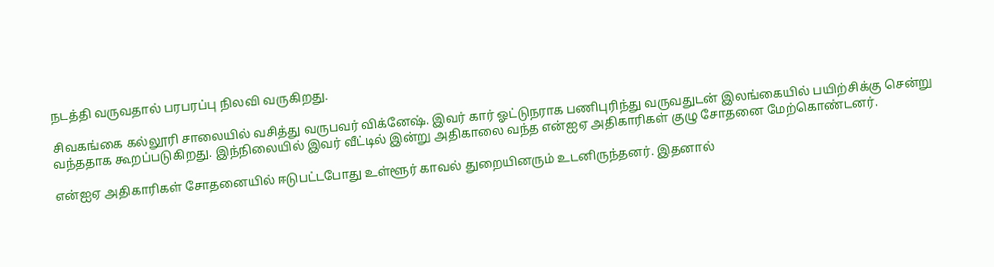நடத்தி வருவதால் பரபரப்பு நிலவி வருகிறது.

சிவகங்கை கல்லூரி சாலையில் வசித்து வருபவர் விக்னேஷ். இவர் கார் ஓட்டுநராக பணிபுரிந்து வருவதுடன் இலங்கையில் பயிற்சிக்கு சென்று வந்ததாக கூறப்படுகிறது. இந்நிலையில் இவர் வீட்டில் இன்று அதிகாலை வந்த என்ஐஏ அதிகாரிகள் குழு சோதனை மேற்கொண்டனர்.

என்ஐஏ அதிகாரிகள் சோதனையில் ஈடுபட்டபோது உள்ளூர் காவல் துறையினரும் உடனிருந்தனர். இதனால்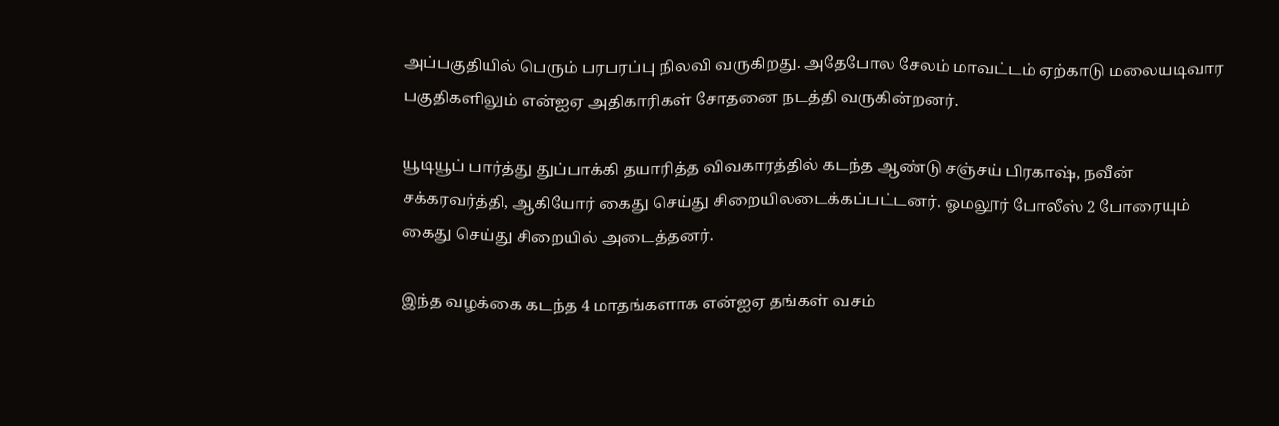அப்பகுதியில் பெரும் பரபரப்பு நிலவி வருகிறது. அதேபோல சேலம் மாவட்டம் ஏற்காடு மலையடிவார பகுதிகளிலும் என்ஐஏ அதிகாரிகள் சோதனை நடத்தி வருகின்றனர்.

யூடியூப் பார்த்து துப்பாக்கி தயாரித்த விவகாரத்தில் கடந்த ஆண்டு சஞ்சய் பிரகாஷ், நவீன் சக்கரவர்த்தி, ஆகியோர் கைது செய்து சிறையிலடைக்கப்பட்டனர். ஓமலூர் போலீஸ் 2 போரையும் கைது செய்து சிறையில் அடைத்தனர்.

இந்த வழக்கை கடந்த 4 மாதங்களாக என்ஐஏ தங்கள் வசம்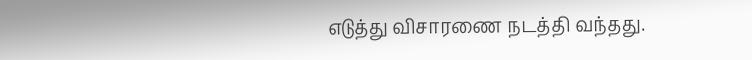எடுத்து விசாரணை நடத்தி வந்தது.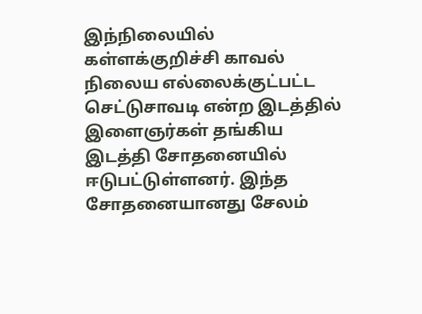இந்நிலையில் கள்ளக்குறிச்சி காவல் நிலைய எல்லைக்குட்பட்ட செட்டுசாவடி என்ற இடத்தில் இளைஞர்கள் தங்கிய இடத்தி சோதனையில் ஈடுபட்டுள்ளனர். இந்த சோதனையானது சேலம்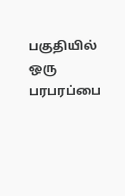பகுதியில் ஒரு பரபரப்பை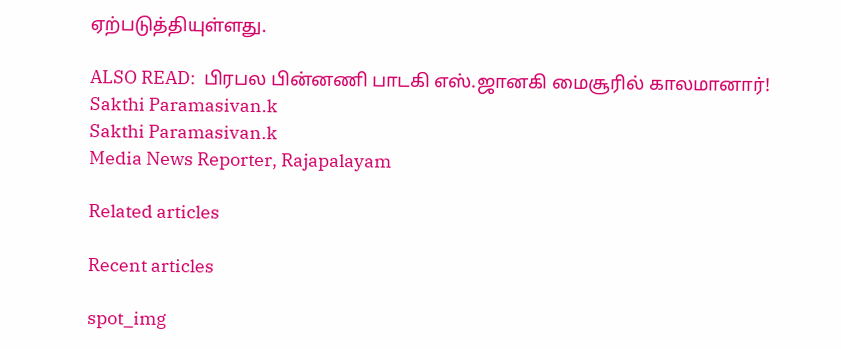ஏற்படுத்தியுள்ளது.

ALSO READ:  பிரபல பின்னணி பாடகி எஸ்.ஜானகி மைசூரில் காலமானார்!
Sakthi Paramasivan.k
Sakthi Paramasivan.k
Media News Reporter, Rajapalayam

Related articles

Recent articles

spot_img